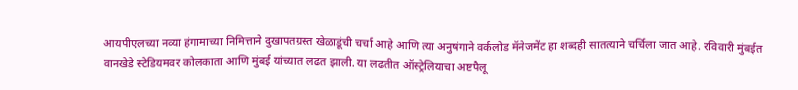आयपीएलच्या नव्या हंगामाच्या निमित्ताने दुखापतग्रस्त खेळाडूंची चर्चा आहे आणि त्या अनुषंगाने वर्कलोड मॅनेजमेंट हा शब्दही सातत्याने चर्चिला जात आहे. रविवारी मुंबईत वानखेडे स्टेडियमवर कोलकाता आणि मुंबई यांच्यात लढत झाली. या लढतीत ऑस्ट्रेलियाचा अष्टपैलू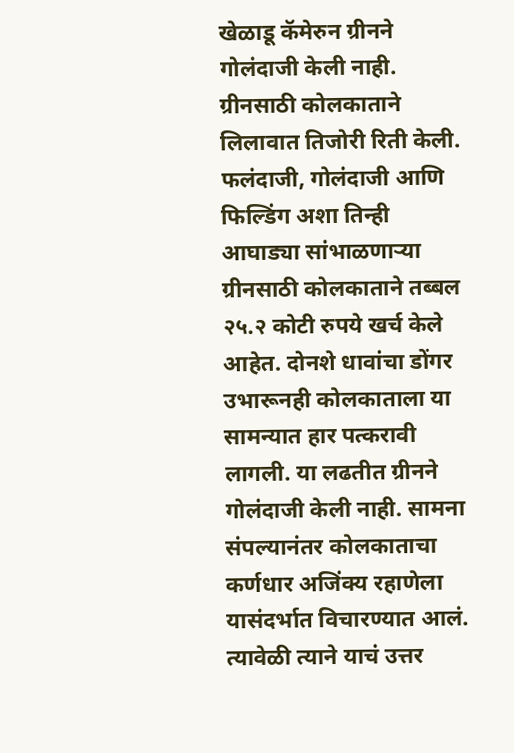खेळाडू कॅमेरुन ग्रीनने गोलंदाजी केली नाही. ग्रीनसाठी कोलकाताने लिलावात तिजोरी रिती केली. फलंदाजी, गोलंदाजी आणि फिल्डिंग अशा तिन्ही आघाड्या सांभाळणाऱ्या ग्रीनसाठी कोलकाताने तब्बल २५.२ कोटी रुपये खर्च केले आहेत. दोनशे धावांचा डोंगर उभारूनही कोलकाताला या सामन्यात हार पत्करावी लागली. या लढतीत ग्रीनने गोलंदाजी केली नाही. सामना संपल्यानंतर कोलकाताचा कर्णधार अजिंक्य रहाणेला यासंदर्भात विचारण्यात आलं. त्यावेळी त्याने याचं उत्तर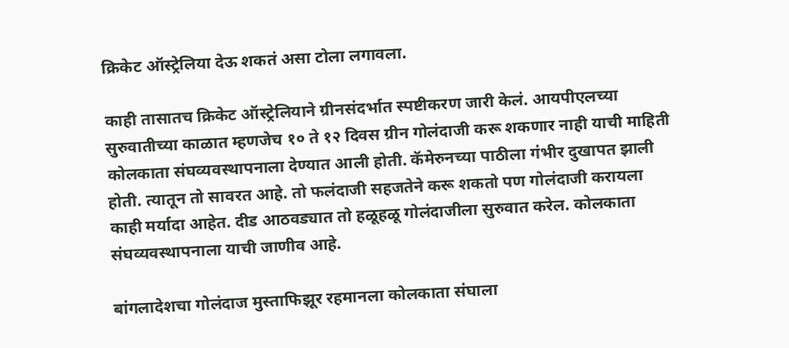क्रिकेट ऑस्ट्रेलिया देऊ शकतं असा टोला लगावला.

काही तासातच क्रिकेट ऑस्ट्रेलियाने ग्रीनसंदर्भात स्पष्टीकरण जारी केलं. आयपीएलच्या सुरुवातीच्या काळात म्हणजेच १० ते १२ दिवस ग्रीन गोलंदाजी करू शकणार नाही याची माहिती कोलकाता संघव्यवस्थापनाला देण्यात आली होती. कॅमेरुनच्या पाठीला गंभीर दुखापत झाली होती. त्यातून तो सावरत आहे. तो फलंदाजी सहजतेने करू शकतो पण गोलंदाजी करायला काही मर्यादा आहेत. दीड आठवड्यात तो हळूहळू गोलंदाजीला सुरुवात करेल. कोलकाता संघव्यवस्थापनाला याची जाणीव आहे.

बांगलादेशचा गोलंदाज मुस्ताफिझूर रहमानला कोलकाता संघाला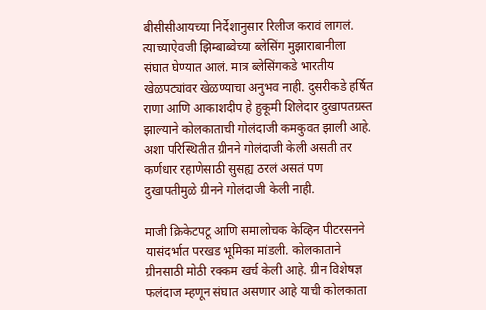बीसीसीआयच्या निर्देशानुसार रिलीज करावं लागलं. त्याच्याऐवजी झिम्बाब्वेच्या ब्लेसिंग मुझाराबानीला संघात घेण्यात आलं. मात्र ब्लेसिंगकडे भारतीय खेळपट्यांवर खेळण्याचा अनुभव नाही. दुसरीकडे हर्षित राणा आणि आकाशदीप हे हुकूमी शिलेदार दुखापतग्रस्त झाल्याने कोलकाताची गोलंदाजी कमकुवत झाली आहे. अशा परिस्थितीत ग्रीनने गोलंदाजी केली असती तर कर्णधार रहाणेसाठी सुसह्य ठरलं असतं पण दुखापतीमुळे ग्रीनने गोलंदाजी केली नाही.

माजी क्रिकेटपटू आणि समालोचक केव्हिन पीटरसनने यासंदर्भात परखड भूमिका मांडली. कोलकाताने ग्रीनसाठी मोठी रक्कम खर्च केली आहे. ग्रीन विशेषज्ञ फलंदाज म्हणून संघात असणार आहे याची कोलकाता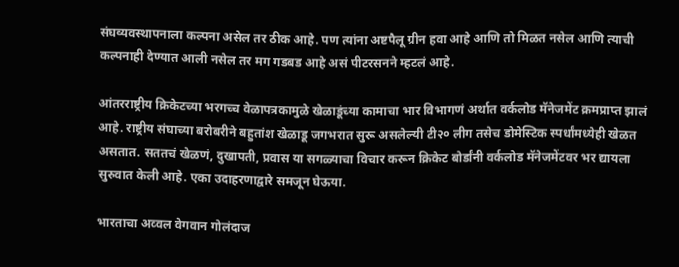संघव्यवस्थापनाला कल्पना असेल तर ठीक आहे. पण त्यांना अष्टपैलू ग्रीन हवा आहे आणि तो मिळत नसेल आणि त्याची कल्पनाही देण्यात आली नसेल तर मग गडबड आहे असं पीटरसनने म्हटलं आहे.

आंतरराष्ट्रीय क्रिकेटच्या भरगच्च वेळापत्रकामुळे खेळाडूंच्या कामाचा भार विभागणं अर्थात वर्कलोड मॅनेजमेंट क्रमप्राप्त झालं आहे. राष्ट्रीय संघाच्या बरोबरीने बहुतांश खेळाडू जगभरात सुरू असलेल्यी टी२० लीग तसेच डोमेस्टिक स्पर्धांमध्येही खेळत असतात. सततचं खेळणं, दुखापती, प्रवास या सगळ्याचा विचार करून क्रिकेट बोर्डांनी वर्कलोड मॅनेजमेंटवर भर द्यायला सुरुवात केली आहे. एका उदाहरणाद्वारे समजून घेऊया.

भारताचा अव्वल वेगवान गोलंदाज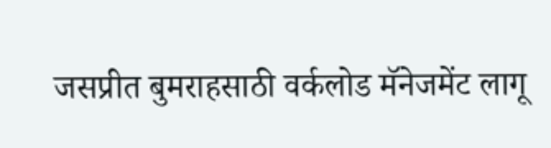जसप्रीत बुमराहसाठी वर्कलोड मॅनेजमेंट लागू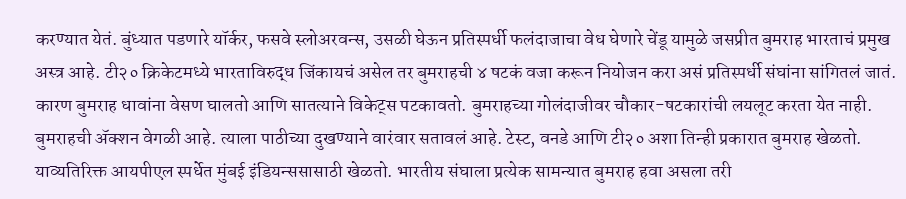करण्यात येतं. बुंध्यात पडणारे यॉर्कर, फसवे स्लोअरवन्स, उसळी घेऊन प्रतिस्पर्धी फलंदाजाचा वेध घेणारे चेंडू यामुळे जसप्रीत बुमराह भारताचं प्रमुख अस्त्र आहे. टी२० क्रिकेटमध्ये भारताविरुद्ध जिंकायचं असेल तर बुमराहची ४ षटकं वजा करून नियोजन करा असं प्रतिस्पर्धी संघांना सांगितलं जातं. कारण बुमराह धावांना वेसण घालतो आणि सातत्याने विकेट्स पटकावतो. बुमराहच्या गोलंदाजीवर चौकार-षटकारांची लयलूट करता येत नाही. बुमराहची ॲक्शन वेगळी आहे. त्याला पाठीच्या दुखण्याने वारंवार सतावलं आहे. टेस्ट, वनडे आणि टी२० अशा तिन्ही प्रकारात बुमराह खेळतो. याव्यतिरिक्त आयपीएल स्पर्धेत मुंबई इंडियन्ससासाठी खेळतो. भारतीय संघाला प्रत्येक सामन्यात बुमराह हवा असला तरी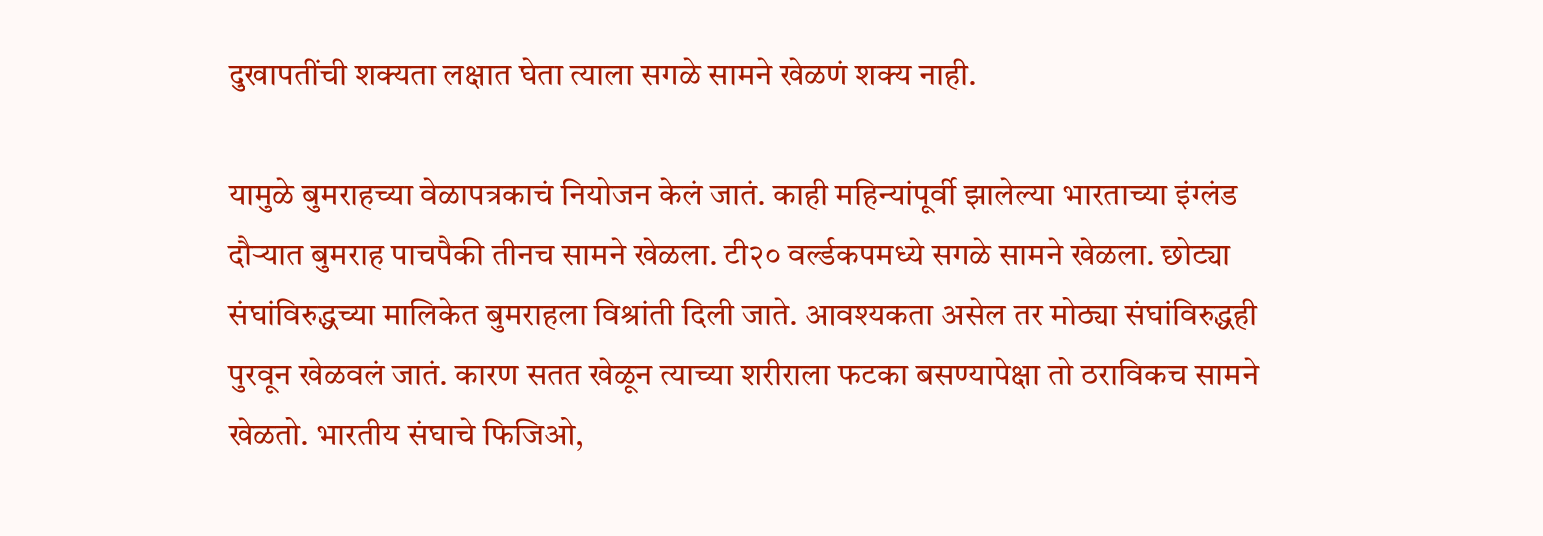दुखापतींची शक्यता लक्षात घेता त्याला सगळे सामने खेळणं शक्य नाही.

यामुळे बुमराहच्या वेळापत्रकाचं नियोजन केलं जातं. काही महिन्यांपूर्वी झालेल्या भारताच्या इंग्लंड दौऱ्यात बुमराह पाचपैकी तीनच सामने खेळला. टी२० वर्ल्डकपमध्ये सगळे सामने खेळला. छोट्या संघांविरुद्धच्या मालिकेत बुमराहला विश्रांती दिली जाते. आवश्यकता असेल तर मोठ्या संघांविरुद्धही पुरवून खेळवलं जातं. कारण सतत खेळून त्याच्या शरीराला फटका बसण्यापेक्षा तो ठराविकच सामने खेळतो. भारतीय संघाचे फिजिओ,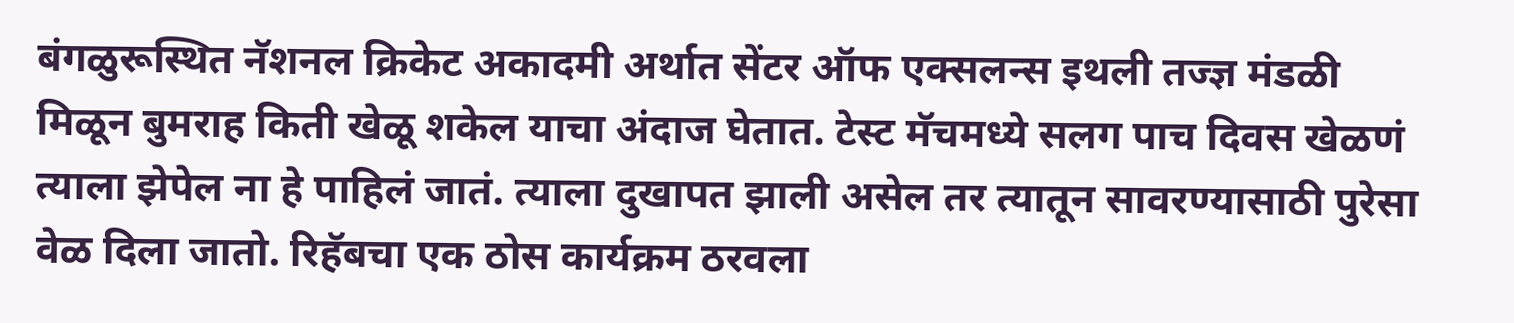बंगळुरूस्थित नॅशनल क्रिकेट अकादमी अर्थात सेंटर ऑफ एक्सलन्स इथली तज्ज्ञ मंडळी मिळून बुमराह किती खेळू शकेल याचा अंदाज घेतात. टेस्ट मॅचमध्ये सलग पाच दिवस खेळणं त्याला झेपेल ना हे पाहिलं जातं. त्याला दुखापत झाली असेल तर त्यातून सावरण्यासाठी पुरेसा वेळ दिला जातो. रिहॅबचा एक ठोस कार्यक्रम ठरवला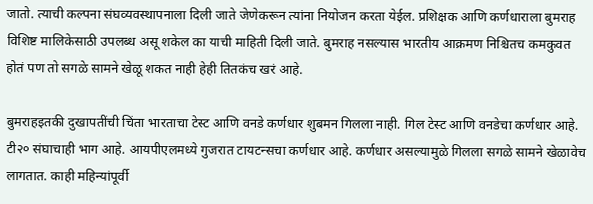जातो. त्याची कल्पना संघव्यवस्थापनाला दिली जाते जेणेकरून त्यांना नियोजन करता येईल. प्रशिक्षक आणि कर्णधाराला बुमराह विशिष्ट मालिकेसाठी उपलब्ध असू शकेल का याची माहिती दिली जाते. बुमराह नसल्यास भारतीय आक्रमण निश्चितच कमकुवत होतं पण तो सगळे सामने खेळू शकत नाही हेही तितकंच खरं आहे.

बुमराहइतकी दुखापतींची चिंता भारताचा टेस्ट आणि वनडे कर्णधार शुबमन गिलला नाही. गिल टेस्ट आणि वनडेचा कर्णधार आहे. टी२० संघाचाही भाग आहे. आयपीएलमध्ये गुजरात टायटन्सचा कर्णधार आहे. कर्णधार असल्यामुळे गिलला सगळे सामने खेळावेच लागतात. काही महिन्यांपूर्वी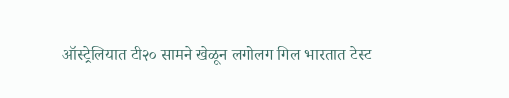ऑस्ट्रेलियात टी२० सामने खेळून लगोलग गिल भारतात टेस्ट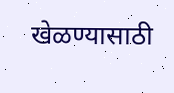खेळण्यासाठी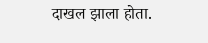दाखल झाला होता.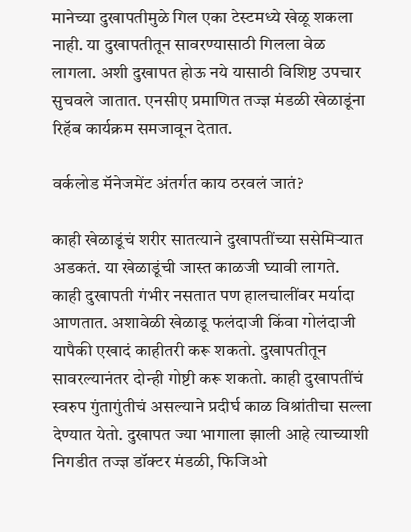मानेच्या दुखापतीमुळे गिल एका टेस्टमध्ये खेळू शकला नाही. या दुखापतीतून सावरण्यासाठी गिलला वेळ लागला. अशी दुखापत होऊ नये यासाठी विशिष्ट उपचार सुचवले जातात. एनसीए प्रमाणित तज्ज्ञ मंडळी खेळाडूंना रिहॅब कार्यक्रम समजावून देतात.

वर्कलोड मॅनेजमेंट अंतर्गत काय ठरवलं जातं?

काही खेळाडूंचं शरीर सातत्याने दुखापतींच्या ससेमिऱ्यात अडकतं. या खेळाडूंची जास्त काळजी घ्यावी लागते. काही दुखापती गंभीर नसतात पण हालचालींवर मर्यादा आणतात. अशावेळी खेळाडू फलंदाजी किंवा गोलंदाजी यापैकी एखादं काहीतरी करू शकतो. दुखापतीतून सावरल्यानंतर दोन्ही गोष्टी करू शकतो. काही दुखापतींचं स्वरुप गुंतागुंतीचं असल्याने प्रदीर्घ काळ विश्रांतीचा सल्ला देण्यात येतो. दुखापत ज्या भागाला झाली आहे त्याच्याशी निगडीत तज्ज्ञ डॉक्टर मंडळी, फिजिओ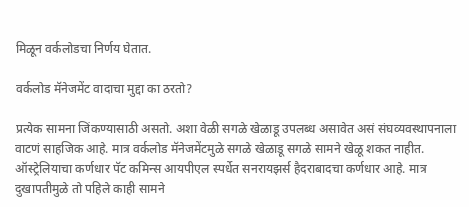मिळून वर्कलोडचा निर्णय घेतात.

वर्कलोड मॅनेजमेंट वादाचा मुद्दा का ठरतो?

प्रत्येक सामना जिंकण्यासाठी असतो. अशा वेळी सगळे खेळाडू उपलब्ध असावेत असं संघव्यवस्थापनाला वाटणं साहजिक आहे. मात्र वर्कलोड मॅनेजमेंटमुळे सगळे खेळाडू सगळे सामने खेळू शकत नाहीत. ऑस्ट्रेलियाचा कर्णधार पॅट कमिन्स आयपीएल स्पर्धेत सनरायझर्स हैदराबादचा कर्णधार आहे. मात्र दुखापतीमुळे तो पहिले काही सामने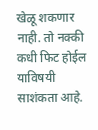खेळू शकणार नाही. तो नक्की कधी फिट होईल याविषयी साशंकता आहे.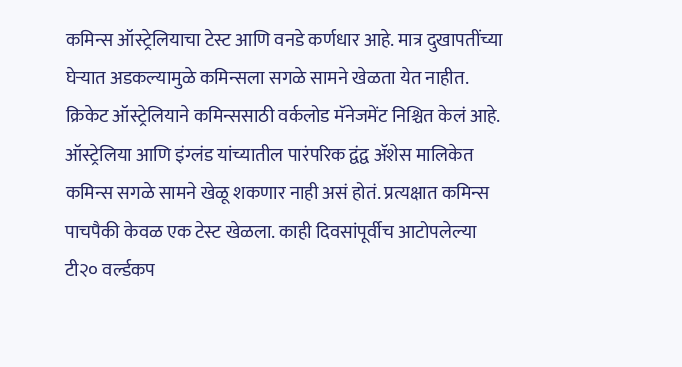कमिन्स ऑस्ट्रेलियाचा टेस्ट आणि वनडे कर्णधार आहे. मात्र दुखापतींच्या घेऱ्यात अडकल्यामुळे कमिन्सला सगळे सामने खेळता येत नाहीत. क्रिकेट ऑस्ट्रेलियाने कमिन्ससाठी वर्कलोड मॅनेजमेंट निश्चित केलं आहे. ऑस्ट्रेलिया आणि इंग्लंड यांच्यातील पारंपरिक द्वंद्व ॲशेस मालिकेत कमिन्स सगळे सामने खेळू शकणार नाही असं होतं. प्रत्यक्षात कमिन्स पाचपैकी केवळ एक टेस्ट खेळला. काही दिवसांपूर्वीच आटोपलेल्या टी२० वर्ल्डकप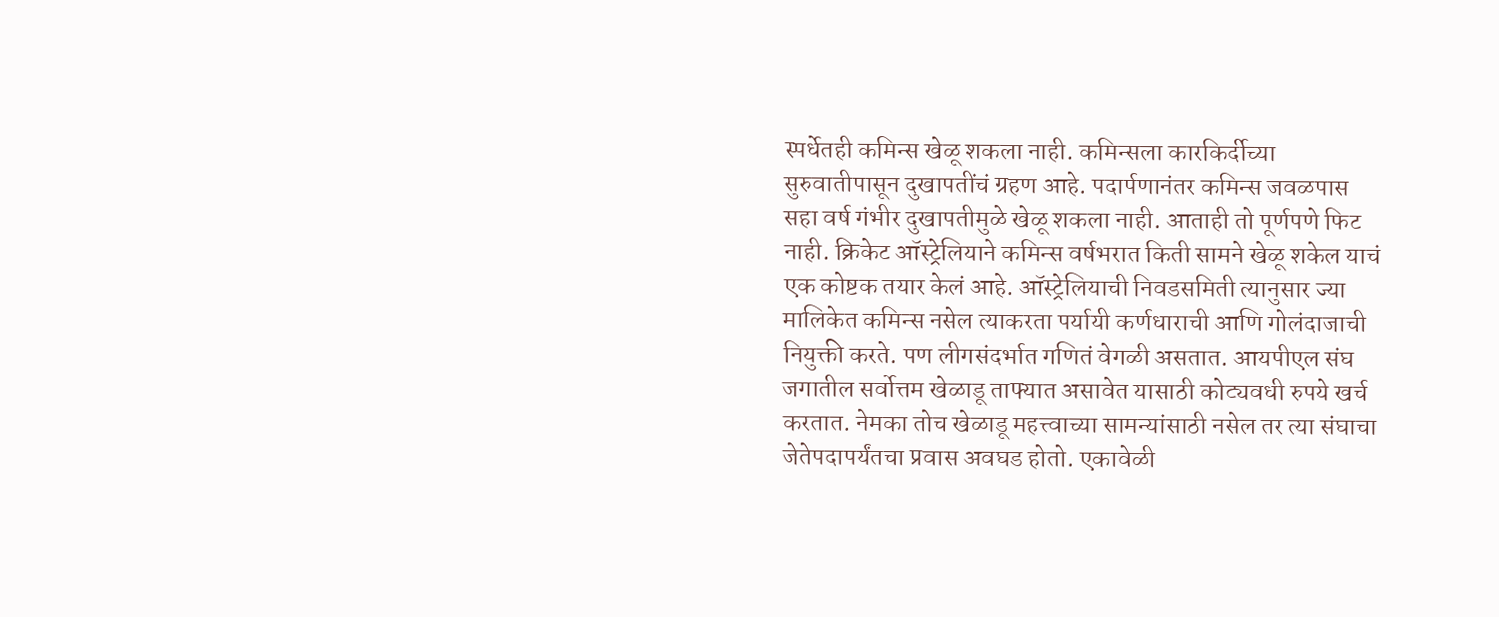स्पर्धेतही कमिन्स खेळू शकला नाही. कमिन्सला कारकिर्दीच्या सुरुवातीपासून दुखापतींचं ग्रहण आहे. पदार्पणानंतर कमिन्स जवळपास सहा वर्ष गंभीर दुखापतीमुळे खेळू शकला नाही. आताही तो पूर्णपणे फिट नाही. क्रिकेट ऑस्ट्रेलियाने कमिन्स वर्षभरात किती सामने खेळू शकेल याचं एक कोष्टक तयार केलं आहे. ऑस्ट्रेलियाची निवडसमिती त्यानुसार ज्या मालिकेत कमिन्स नसेल त्याकरता पर्यायी कर्णधाराची आणि गोलंदाजाची नियुक्ती करते. पण लीगसंदर्भात गणितं वेगळी असतात. आयपीएल संघ जगातील सर्वोत्तम खेळाडू ताफ्यात असावेत यासाठी कोट्यवधी रुपये खर्च करतात. नेमका तोच खेळाडू महत्त्वाच्या सामन्यांसाठी नसेल तर त्या संघाचा जेतेपदापर्यंतचा प्रवास अवघड होतो. एकावेळी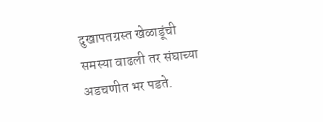दुखापतग्रस्त खेळाडूंची समस्या वाढली तर संघाच्या अडचणीत भर पडते.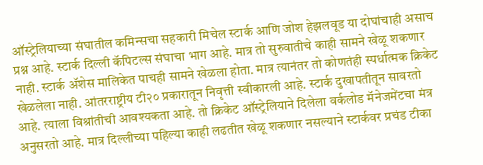ऑस्ट्रेलियाच्या संघातील कमिन्सचा सहकारी मिचेल स्टार्क आणि जोश हेझलवूड या दोघांचाही असाच प्रश्न आहे. स्टार्क दिल्ली कॅपिटल्स संघाचा भाग आहे. मात्र तो सुरुवातीचे काही सामने खेळू शकणार नाही. स्टार्क ॲशेस मालिकेत पाचही सामने खेळला होता. मात्र त्यानंतर तो कोणतंही स्पर्धात्मक क्रिकेट खेळलेला नाही. आंतरराष्ट्रीय टी२० प्रकारातून निवृत्ती स्वीकारली आहे. स्टार्क दुखापतीतून सावरतो आहे. त्याला विश्रांतीची आवश्यकता आहे. तो क्रिकेट ऑस्ट्रेलियाने दिलेला वर्कलोड मॅनेजमेंटचा मंत्र अनुसरतो आहे. मात्र दिल्लीच्या पहिल्या काही लढतीत खेळू शकणार नसल्याने स्टार्कवर प्रचंड टीका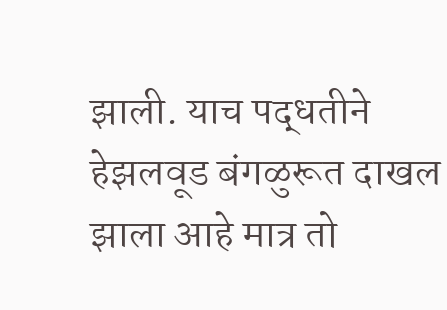झाली. याच पद्धतीने हेझलवूड बंगळुरूत दाखल झाला आहे मात्र तो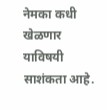नेमका कधी खेळणार याविषयी साशंकता आहे.